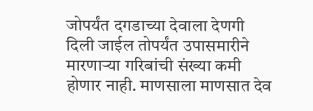जोपर्यंत दगडाच्या देवाला देणगी दिली जाईल तोपर्यंत उपासमारीने मारणाऱ्या गरिबांची संख्या कमी होणार नाही. माणसाला माणसात देव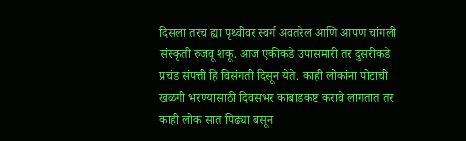दिसला तरच ह्या पृथ्वीवर स्वर्ग अवतरेल आणि आपण चांगली संस्कृती रुजवू शकू. आज एकीकडे उपासमारी तर दुसरीकडे प्रचंड संपत्ती हि विसंगती दिसून येते. काही लोकांना पोटाची खळगी भरण्यासाठी दिवसभर काबाडकष्ट करावे लागतात तर काही लोक सात पिढ्या बसून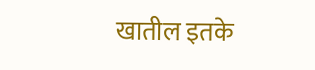खातील इतके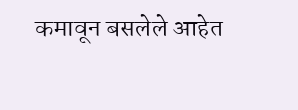कमावून बसलेले आहेत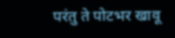परंतु ते पोटभर खावू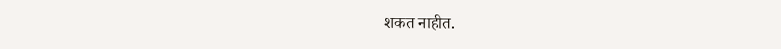शकत नाहीत.